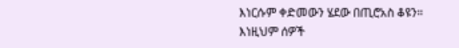እነርሱም ቀድመውን ሄደው በጢሮአስ ቆዩን።
እነዚህም ሰዎች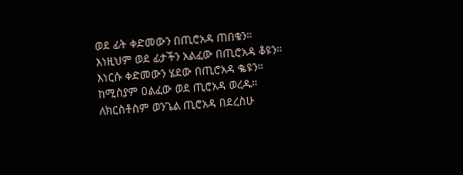ወደ ፊት ቀድመውን በጢሮአዳ ጠበቁን።
እነዚህም ወደ ፊታችን አልፈው በጢሮአዳ ቆዩን።
እነርሱ ቀድመውን ሄደው በጢሮአዳ ቈዩን።
ከሚስያም ዐልፈው ወደ ጢሮአዳ ወረዱ።
ለክርስቶስም ወንጌል ጢሮአዳ በደረስሁ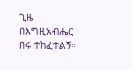ጊዜ በእግዚአብሔር በሩ ተከፈተልኝ።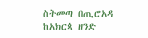ስትመጣ በጢሮአዳ ከአክርጳ ዘንድ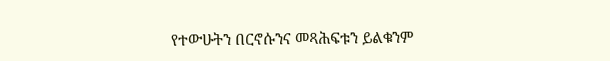የተውሁትን በርኖሱንና መጻሕፍቱን ይልቁንም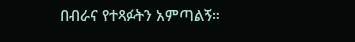በብራና የተጻፉትን አምጣልኝ።